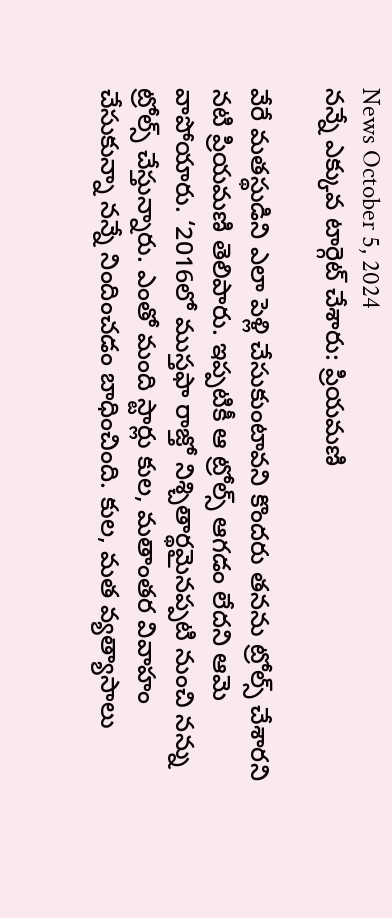News October 5, 2024
నన్నే ఎక్కువ టార్గెట్ చేశారు: ప్రియమణి

వేరే మతస్థుడిని ఎలా పెళ్లి చేసుకుంటావని కొందరు తనను ట్రోల్స్ చేశారని నటి ప్రియమణి తెలిపారు. ఇప్పటికీ ఆ ట్రోల్స్ ఆగడం లేదని ఆమె వాపోయారు. ‘2016లో ముస్తఫా రాజ్తో నిశ్చితార్థమైనప్పటి నుంచి నన్ను ట్రోల్స్ చేస్తున్నారు. ఎంతో మంది స్టార్లు కుల, మతాంతర వివాహం చేసుకున్నా నన్నే నిందించడం బాధించింది. కుల, మత వ్యత్యాసాలు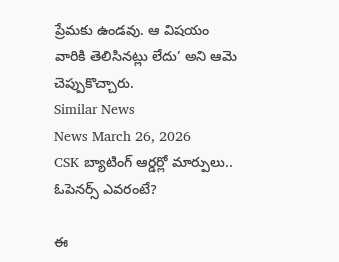ప్రేమకు ఉండవు. ఆ విషయం వారికి తెలిసినట్లు లేదు’ అని ఆమె చెప్పుకొచ్చారు.
Similar News
News March 26, 2026
CSK బ్యాటింగ్ ఆర్డర్లో మార్పులు.. ఓపెనర్స్ ఎవరంటే?

ఈ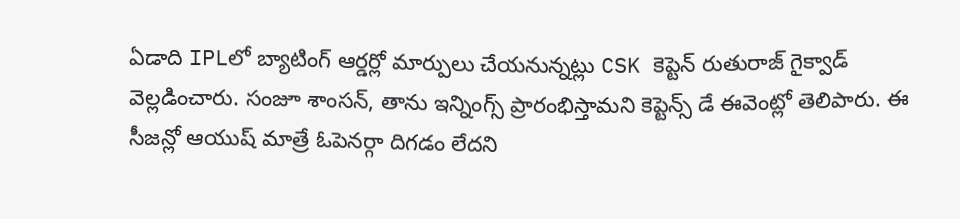ఏడాది IPLలో బ్యాటింగ్ ఆర్డర్లో మార్పులు చేయనున్నట్లు CSK కెప్టెన్ రుతురాజ్ గైక్వాడ్ వెల్లడించారు. సంజూ శాంసన్, తాను ఇన్నింగ్స్ ప్రారంభిస్తామని కెప్టెన్స్ డే ఈవెంట్లో తెలిపారు. ఈ సీజన్లో ఆయుష్ మాత్రే ఓపెనర్గా దిగడం లేదని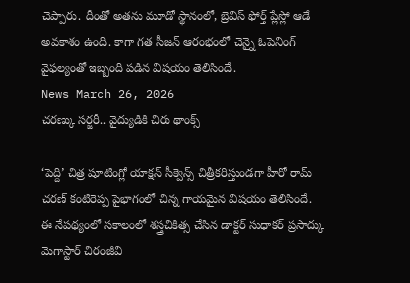చెప్పారు. దీంతో అతను మూడో స్థానంలో, బ్రెవిస్ ఫోర్త్ ప్లేస్లో ఆడే అవకాశం ఉంది. కాగా గత సీజన్ ఆరంభంలో చెన్నై ఓపెనింగ్ వైఫల్యంతో ఇబ్బంది పడిన విషయం తెలిసిందే.
News March 26, 2026
చరణ్కు సర్జరీ.. వైద్యుడికి చిరు థాంక్స్

‘పెద్ది’ చిత్ర షూటింగ్లో యాక్షన్ సీక్వెన్స్ చిత్రీకరిస్తుండగా హీరో రామ్ చరణ్ కంటిరెప్ప పైభాగంలో చిన్న గాయమైన విషయం తెలిసిందే. ఈ నేపథ్యంలో సకాలంలో శస్త్రచికిత్స చేసిన డాక్టర్ సుధాకర్ ప్రసాద్కు మెగాస్టార్ చిరంజీవి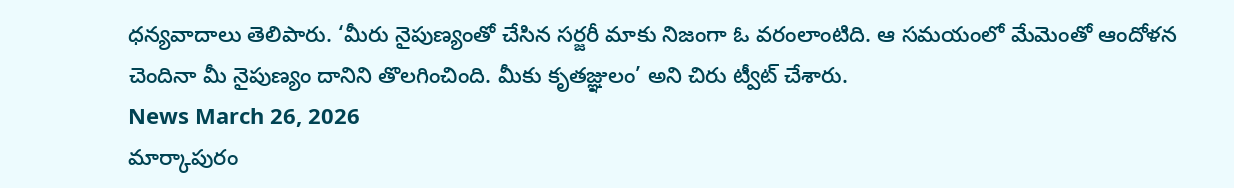ధన్యవాదాలు తెలిపారు. ‘మీరు నైపుణ్యంతో చేసిన సర్జరీ మాకు నిజంగా ఓ వరంలాంటిది. ఆ సమయంలో మేమెంతో ఆందోళన చెందినా మీ నైపుణ్యం దానిని తొలగించింది. మీకు కృతజ్ఞులం’ అని చిరు ట్వీట్ చేశారు.
News March 26, 2026
మార్కాపురం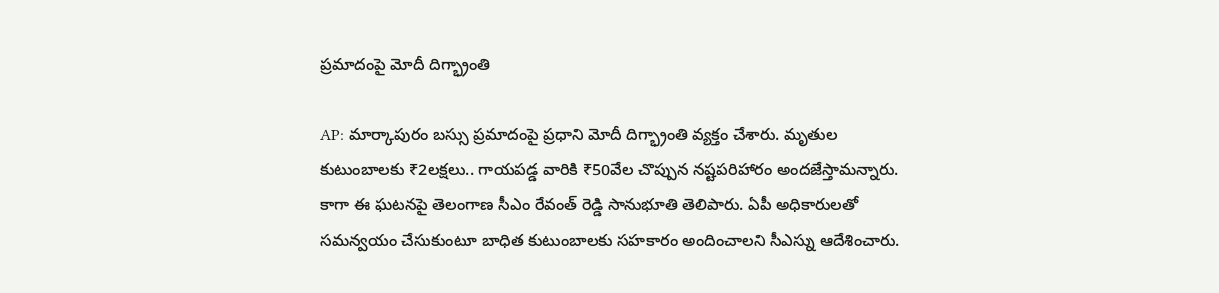ప్రమాదంపై మోదీ దిగ్భ్రాంతి

AP: మార్కాపురం బస్సు ప్రమాదంపై ప్రధాని మోదీ దిగ్భ్రాంతి వ్యక్తం చేశారు. మృతుల కుటుంబాలకు ₹2లక్షలు.. గాయపడ్డ వారికి ₹50వేల చొప్పున నష్టపరిహారం అందజేస్తామన్నారు. కాగా ఈ ఘటనపై తెలంగాణ సీఎం రేవంత్ రెడ్డి సానుభూతి తెలిపారు. ఏపీ అధికారులతో సమన్వయం చేసుకుంటూ బాధిత కుటుంబాలకు సహకారం అందించాలని సీఎస్ను ఆదేశించారు.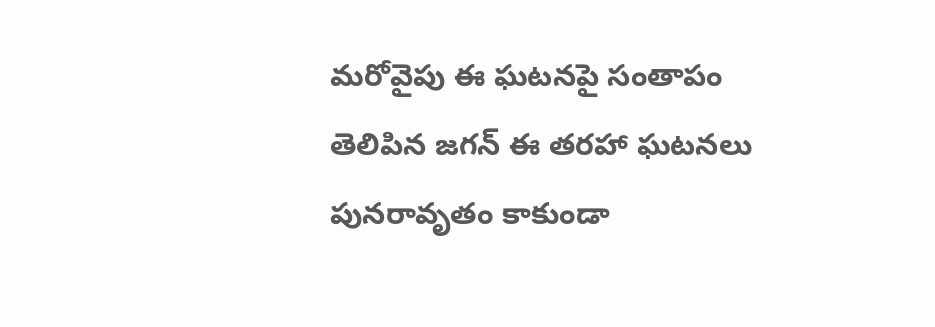మరోవైపు ఈ ఘటనపై సంతాపం తెలిపిన జగన్ ఈ తరహా ఘటనలు పునరావృతం కాకుండా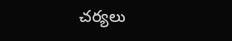చర్యలు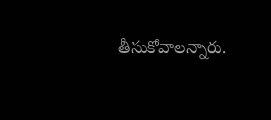తీసుకోవాలన్నారు.